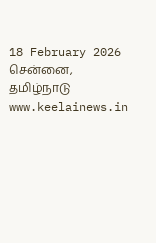18 February 2026 சென்னை, தமிழ்நாடு
www.keelainews.in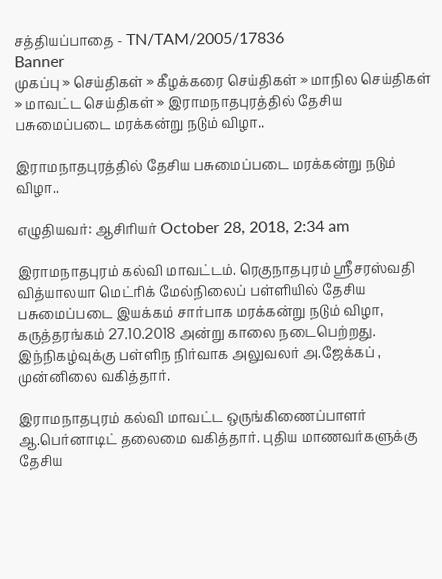சத்தியப்பாதை - TN/TAM/2005/17836
Banner
முகப்பு » செய்திகள் » கீழக்கரை செய்திகள் » மாநில செய்திகள் » மாவட்ட செய்திகள் » இராமநாதபுரத்தில் தேசிய பசுமைப்படை மரக்கன்று நடும் விழா..

இராமநாதபுரத்தில் தேசிய பசுமைப்படை மரக்கன்று நடும் விழா..

எழுதியவர்: ஆசிரியர் October 28, 2018, 2:34 am

இராமநாதபுரம் கல்வி மாவட்டம். ரெகுநாதபுரம் ஸ்ரீசரஸ்வதி வித்யாலயா மெட்ரிக் மேல்நிலைப் பள்ளியில் தேசிய பசுமைப்படை இயக்கம் சார்பாக மரக்கன்று நடும் விழா, கருத்தரங்கம் 27.10.2018 அன்று காலை நடைபெற்றது. இந்நிகழ்வுக்கு பள்ளிந நிர்வாக அலுவலர் அ.ஜேக்கப் , முன்னிலை வகித்தார்.

இராமநாதபுரம் கல்வி மாவட்ட ஒருங்கிணைப்பாளர் ஆ.பெர்னாடிட் தலைமை வகித்தார். புதிய மாணவர்களுக்கு தேசிய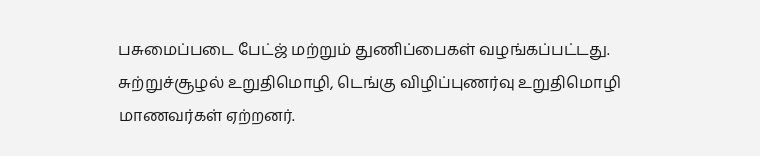பசுமைப்படை பேட்ஜ் மற்றும் துணிப்பைகள் வழங்கப்பட்டது. சுற்றுச்சூழல் உறுதிமொழி, டெங்கு விழிப்புணர்வு உறுதிமொழி மாணவர்கள் ஏற்றனர்.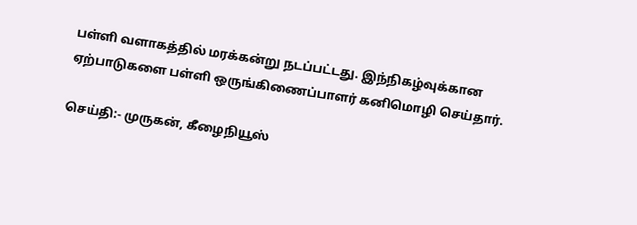பள்ளி வளாகத்தில் மரக்கன்று நடப்பட்டது. இந்நிகழ்வுக்கான  ஏற்பாடுகளை பள்ளி ஒருங்கிணைப்பாளர் கனிமொழி செய்தார்.

செய்தி:- முருகன், கீழைநியூஸ்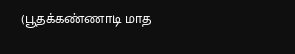(பூதக்கண்ணாடி மாத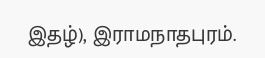இதழ்), இராமநாதபுரம்.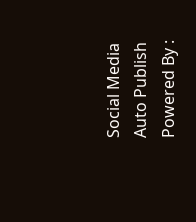Social Media Auto Publish Powered By :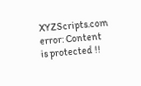XYZScripts.com
error: Content is protected !!